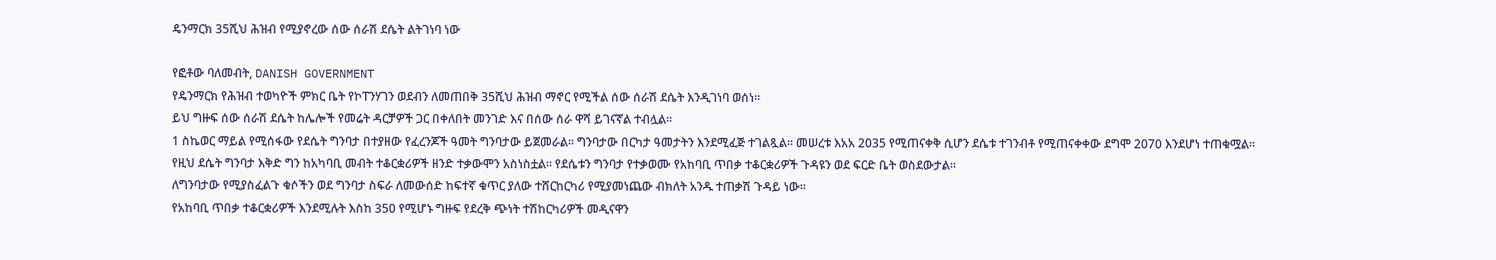ዴንማርክ 35ሺህ ሕዝብ የሚያኖረው ሰው ሰራሽ ደሴት ልትገነባ ነው

የፎቶው ባለመብት, DANISH GOVERNMENT
የዴንማርክ የሕዝብ ተወካዮች ምክር ቤት የኮፐንሃገን ወደብን ለመጠበቅ 35ሺህ ሕዝብ ማኖር የሚችል ሰው ሰራሽ ደሴት እንዲገነባ ወሰነ።
ይህ ግዙፍ ሰው ሰራሽ ደሴት ከሌሎች የመሬት ዳርቻዎች ጋር በቀለበት መንገድ እና በሰው ሰራ ዋሻ ይገናኛል ተብሏል።
1 ስኬወር ማይል የሚሰፋው የደሴት ግንባታ በተያዘው የፈረንጆች ዓመት ግንባታው ይጀመራል። ግንባታው በርካታ ዓመታትን እንደሚፈጅ ተገልጿል። መሠረቱ እአአ 2035 የሚጠናቀቅ ሲሆን ደሴቱ ተገንብቶ የሚጠናቀቀው ደግሞ 2070 እንደሆነ ተጠቁሟል።
የዚህ ደሴት ግንባታ እቅድ ግን ከአካባቢ መብት ተቆርቋሪዎች ዘንድ ተቃውሞን አስነስቷል። የደሴቱን ግንባታ የተቃወሙ የአከባቢ ጥበቃ ተቆርቋሪዎች ጉዳዩን ወደ ፍርድ ቤት ወስደውታል።
ለግንባታው የሚያስፈልጉ ቁሶችን ወደ ግንባታ ስፍራ ለመውሰድ ከፍተኛ ቁጥር ያለው ተሸርከርካሪ የሚያመነጨው ብክለት አንዱ ተጠቃሽ ጉዳይ ነው።
የአከባቢ ጥበቃ ተቆርቋሪዎች እንደሚሉት እስከ 350 የሚሆኑ ግዙፍ የደረቅ ጭነት ተሽከርካሪዎች መዲናዋን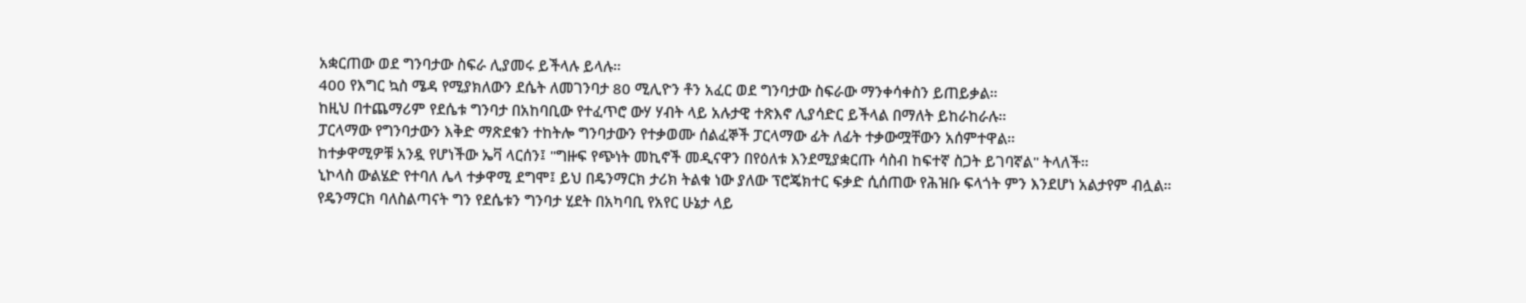አቋርጠው ወደ ግንባታው ስፍራ ሊያመሩ ይችላሉ ይላሉ።
400 የእግር ኳስ ሜዳ የሚያክለውን ደሴት ለመገንባታ 80 ሚሊዮን ቶን አፈር ወደ ግንባታው ስፍራው ማንቀሳቀስን ይጠይቃል።
ከዚህ በተጨማሪም የደሴቱ ግንባታ በአከባቢው የተፈጥሮ ውሃ ሃብት ላይ አሉታዊ ተጽእኖ ሊያሳድር ይችላል በማለት ይከራከራሉ።
ፓርላማው የግንባታውን እቅድ ማጽደቁን ተከትሎ ግንባታውን የተቃወሙ ሰልፈኞች ፓርላማው ፊት ለፊት ተቃውሟቸውን አሰምተዋል።
ከተቃዋሚዎቹ አንዷ የሆነችው ኤቫ ላርሰን፤ "ግዙፍ የጭነት መኪኖች መዲናዋን በየዕለቱ እንደሚያቋርጡ ሳስብ ከፍተኛ ስጋት ይገባኛል" ትላለች።
ኒኮላስ ውልሄድ የተባለ ሌላ ተቃዋሚ ደግሞ፤ ይህ በዴንማርክ ታሪክ ትልቁ ነው ያለው ፕሮጄክተር ፍቃድ ሲሰጠው የሕዝቡ ፍላጎት ምን እንደሆነ አልታየም ብሏል።
የዴንማርክ ባለስልጣናት ግን የደሴቱን ግንባታ ሂደት በአካባቢ የአየር ሁኔታ ላይ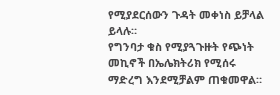የሚያደርሰውን ጉዳት መቀነስ ይቻላል ይላሉ።
የግንባታ ቁስ የሚያጓጉዙት የጭነት መኪኖች በኤሌክትሪክ የሚሰሩ ማድረግ እንደሚቻልም ጠቁመዋል።